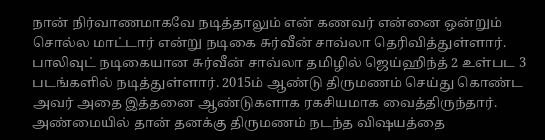நான் நிர்வாணமாகவே நடித்தாலும் என் கணவர் என்னை ஒன்றும் சொல்ல மாட்டார் என்று நடிகை சுர்வீன் சாவ்லா தெரிவித்துள்ளார். பாலிவுட் நடிகையான சுர்வீன் சாவ்லா தமிழில் ஜெய்ஹிந்த் 2 உள்பட 3 படங்களில் நடித்துள்ளார். 2015ம் ஆண்டு திருமணம் செய்து கொண்ட அவர் அதை இத்தனை ஆண்டுகளாக ரகசியமாக வைத்திருந்தார். அண்மையில் தான் தனக்கு திருமணம் நடந்த விஷயத்தை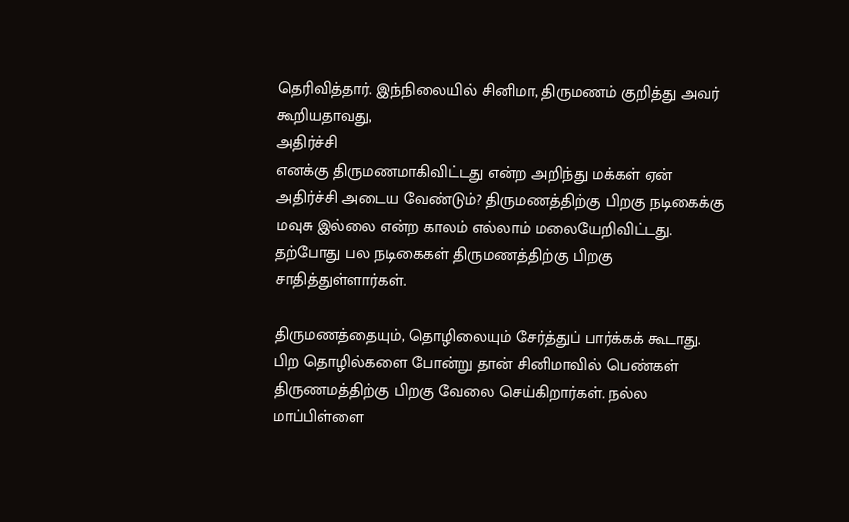தெரிவித்தார். இந்நிலையில் சினிமா, திருமணம் குறித்து அவர் கூறியதாவது,
அதிர்ச்சி
எனக்கு திருமணமாகிவிட்டது என்ற அறிந்து மக்கள் ஏன் அதிர்ச்சி அடைய வேண்டும்? திருமணத்திற்கு பிறகு நடிகைக்கு மவுசு இல்லை என்ற காலம் எல்லாம் மலையேறிவிட்டது. தற்போது பல நடிகைகள் திருமணத்திற்கு பிறகு சாதித்துள்ளார்கள்.

திருமணத்தையும், தொழிலையும் சேர்த்துப் பார்க்கக் கூடாது. பிற தொழில்களை போன்று தான் சினிமாவில் பெண்கள் திருணமத்திற்கு பிறகு வேலை செய்கிறார்கள். நல்ல மாப்பிள்ளை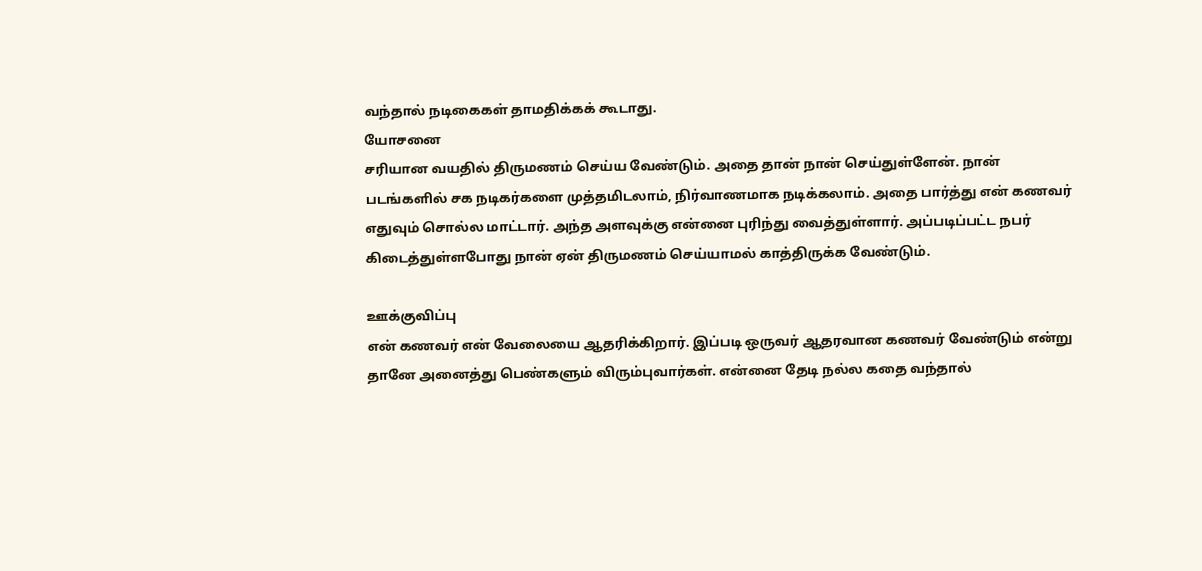வந்தால் நடிகைகள் தாமதிக்கக் கூடாது.
யோசனை
சரியான வயதில் திருமணம் செய்ய வேண்டும். அதை தான் நான் செய்துள்ளேன். நான் படங்களில் சக நடிகர்களை முத்தமிடலாம், நிர்வாணமாக நடிக்கலாம். அதை பார்த்து என் கணவர் எதுவும் சொல்ல மாட்டார். அந்த அளவுக்கு என்னை புரிந்து வைத்துள்ளார். அப்படிப்பட்ட நபர் கிடைத்துள்ளபோது நான் ஏன் திருமணம் செய்யாமல் காத்திருக்க வேண்டும்.

ஊக்குவிப்பு
என் கணவர் என் வேலையை ஆதரிக்கிறார். இப்படி ஒருவர் ஆதரவான கணவர் வேண்டும் என்று தானே அனைத்து பெண்களும் விரும்புவார்கள். என்னை தேடி நல்ல கதை வந்தால்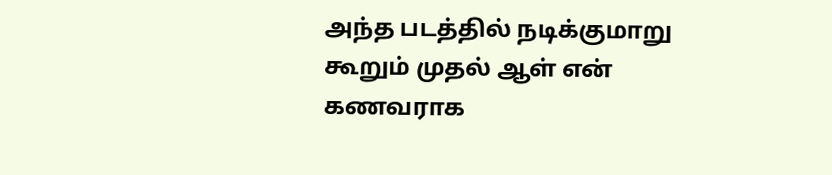அந்த படத்தில் நடிக்குமாறு கூறும் முதல் ஆள் என் கணவராக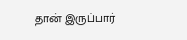தான் இருப்பார்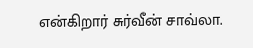என்கிறார் சுர்வீன் சாவ்லா.